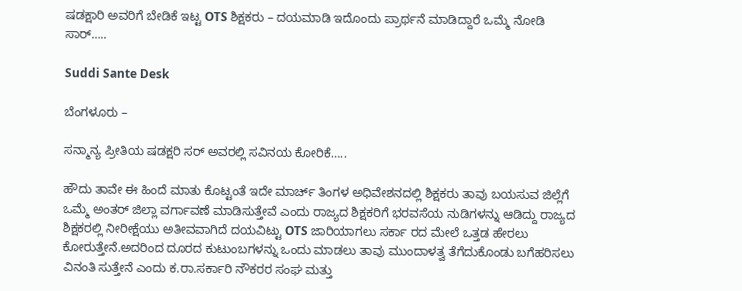ಷಡಕ್ಷಾರಿ ಅವರಿಗೆ ಬೇಡಿಕೆ ಇಟ್ಟ OTS ಶಿಕ್ಷಕರು – ದಯಮಾಡಿ ಇದೊಂದು ಪ್ರಾರ್ಥನೆ ಮಾಡಿದ್ದಾರೆ ಒಮ್ಮೆ ನೋಡಿ ಸಾರ್…..

Suddi Sante Desk

ಬೆಂಗಳೂರು –

ಸನ್ಮಾನ್ಯ ಪ್ರೀತಿಯ ಷಡಕ್ಷರಿ ಸರ್ ಅವರಲ್ಲಿ ಸವಿನಯ ಕೋರಿಕೆ…..

ಹೌದು ತಾವೇ ಈ ಹಿಂದೆ ಮಾತು ಕೊಟ್ಟಂತೆ ಇದೇ ಮಾರ್ಚ್ ತಿಂಗಳ ಅಧಿವೇಶನದಲ್ಲಿ ಶಿಕ್ಷಕರು ತಾವು ಬಯಸುವ ಜಿಲ್ಲೆಗೆ ಒಮ್ಮೆ ಅಂತರ್ ಜಿಲ್ಲಾ ವರ್ಗಾವಣೆ ಮಾಡಿಸುತ್ತೇವೆ ಎಂದು ರಾಜ್ಯದ ಶಿಕ್ಷಕರಿಗೆ ಭರವಸೆಯ ನುಡಿಗಳನ್ನು ಆಡಿದ್ದು ರಾಜ್ಯದ ಶಿಕ್ಷಕರಲ್ಲಿ ನೀರೀಕ್ಷೆಯು ಅತೀವವಾಗಿದೆ ದಯವಿಟ್ಟು OTS ಜಾರಿಯಾಗಲು ಸರ್ಕಾ ರದ ಮೇಲೆ ಒತ್ತಡ ಹೇರಲು ಕೋರುತ್ತೇನೆ.ಅದರಿಂದ ದೂರದ ಕುಟುಂಬಗಳನ್ನು ಒಂದು ಮಾಡಲು ತಾವು ಮುಂದಾಳತ್ವ ತೆಗೆದುಕೊಂಡು ಬಗೆಹರಿಸಲು ವಿನಂತಿ ಸುತ್ತೇನೆ ಎಂದು ಕ.ರಾ.ಸರ್ಕಾರಿ ನೌಕರರ ಸಂಘ ಮತ್ತು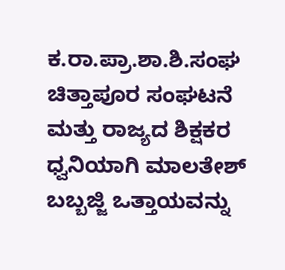ಕ.ರಾ.ಪ್ರಾ.ಶಾ.ಶಿ.ಸಂಘ ಚಿತ್ತಾಪೂರ ಸಂಘಟನೆ ಮತ್ತು ರಾಜ್ಯದ ಶಿಕ್ಷಕರ ಧ್ವನಿಯಾಗಿ ಮಾಲತೇಶ್ ಬಬ್ಬಜ್ಜಿ ಒತ್ತಾಯವನ್ನು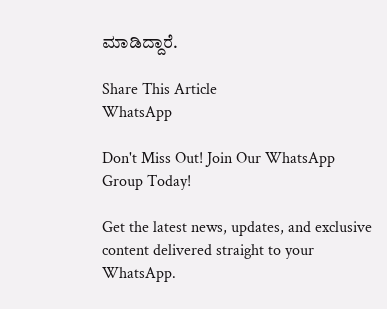ಮಾಡಿದ್ದಾರೆ.

Share This Article
WhatsApp

Don't Miss Out! Join Our WhatsApp Group Today!

Get the latest news, updates, and exclusive content delivered straight to your WhatsApp.